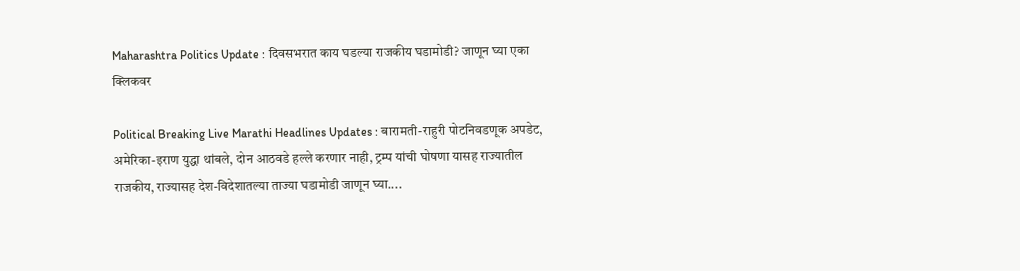Maharashtra Politics Update : दिवसभरात काय घडल्या राजकीय घडामोडी? जाणून घ्या एका क्लिकवर

Political Breaking Live Marathi Headlines Updates : बारामती-राहुरी पोटनिवडणूक अपडेट, अमेरिका-इराण युद्धा थांबले, दोन आठवडे हल्ले करणार नाही, ट्रम्प यांची घोषणा यासह राज्यातील राजकीय, राज्यासह देश-विदेशातल्या ताज्या घडामोडी जाणून घ्या....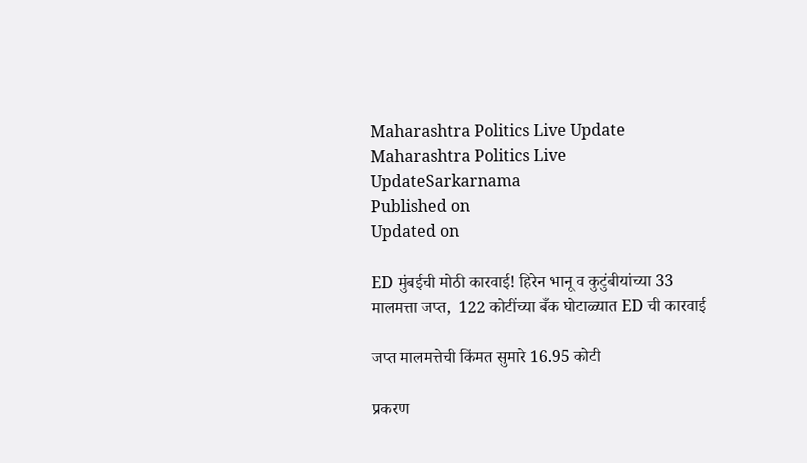Maharashtra Politics Live Update
Maharashtra Politics Live UpdateSarkarnama
Published on
Updated on

ED मुंबईची मोठी कारवाई! हिरेन भानू व कुटुंबीयांच्या 33 मालमत्ता जप्त,  122 कोटींच्या बँक घोटाळ्यात ED ची कारवाई

जप्त मालमत्तेची किंमत सुमारे 16.95 कोटी

प्रकरण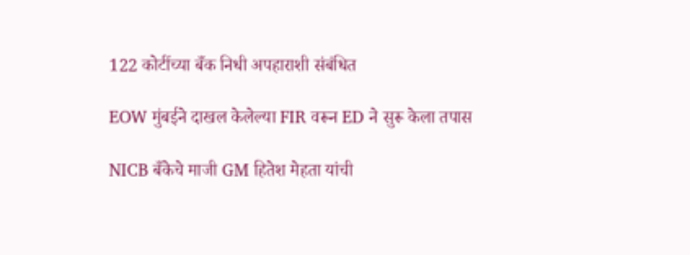122 कोटींच्या बँक निधी अपहाराशी संबंधित

EOW मुंबईने दाखल केलेल्या FIR वरून ED ने सुरू केला तपास

NICB बँकेचे माजी GM हितेश मेहता यांची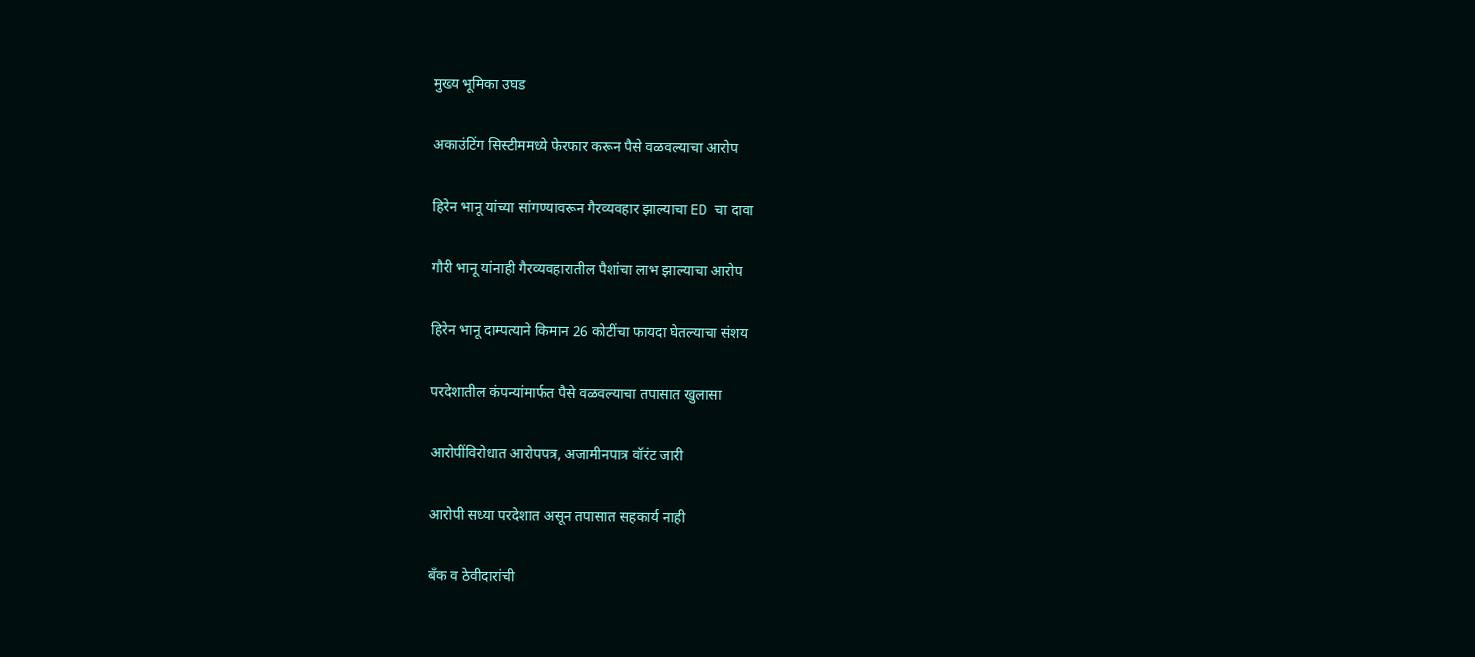मुख्य भूमिका उघड

अकाउंटिंग सिस्टीममध्ये फेरफार करून पैसे वळवल्याचा आरोप

हिरेन भानू यांच्या सांगण्यावरून गैरव्यवहार झाल्याचा ED चा दावा

गौरी भानू यांनाही गैरव्यवहारातील पैशांचा लाभ झाल्याचा आरोप

हिरेन भानू दाम्पत्याने किमान 26 कोटींचा फायदा घेतल्याचा संशय

परदेशातील कंपन्यांमार्फत पैसे वळवल्याचा तपासात खुलासा

आरोपींविरोधात आरोपपत्र, अजामीनपात्र वॉरंट जारी

आरोपी सध्या परदेशात असून तपासात सहकार्य नाही

बँक व ठेवीदारांची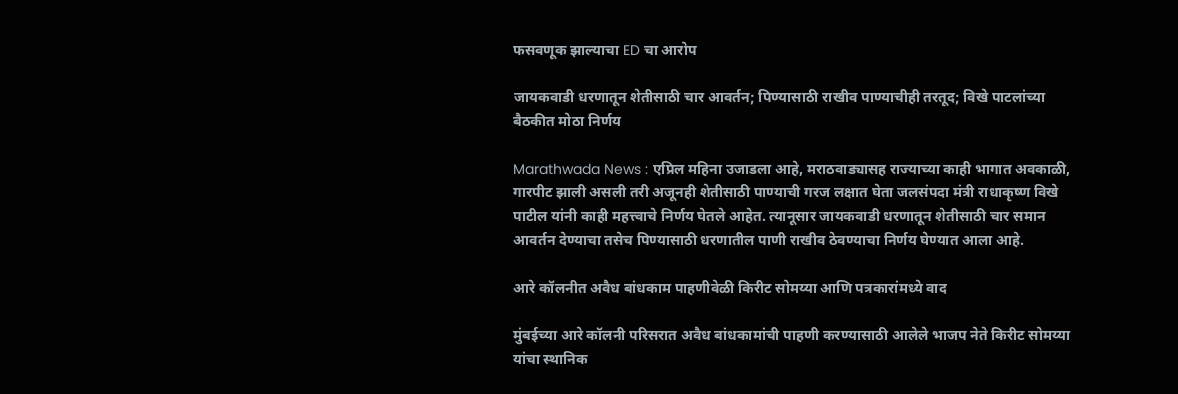फसवणूक झाल्याचा ED चा आरोप

जायकवाडी धरणातून शेतीसाठी चार आवर्तन; पिण्यासाठी राखीव पाण्याचीही तरतूद; विखे पाटलांच्या बैठकीत मोठा निर्णय

Marathwada News : एप्रिल महिना उजाडला आहे, मराठवाड्यासह राज्याच्या काही भागात अवकाळी, गारपीट झाली असली तरी अजूनही शेतीसाठी पाण्याची गरज लक्षात घेता जलसंपदा मंत्री राधाकृष्ण विखे पाटील यांनी काही महत्त्वाचे निर्णय घेतले आहेत. त्यानूसार जायकवाडी धरणातून शेतीसाठी चार समान आवर्तन देण्याचा तसेच पिण्यासाठी धरणातील पाणी राखीव ठेवण्याचा निर्णय घेण्यात आला आहे.

आरे कॉलनीत अवैध बांधकाम पाहणीवेळी किरीट सोमय्या आणि पत्रकारांमध्ये वाद

मुंबईच्या आरे कॉलनी परिसरात अवैध बांधकामांची पाहणी करण्यासाठी आलेले भाजप नेते किरीट सोमय्या यांचा स्थानिक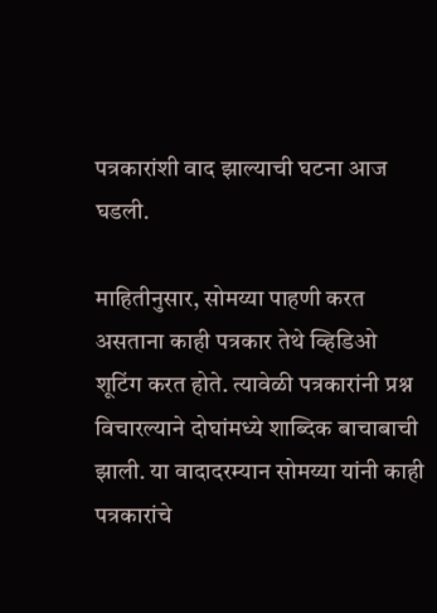पत्रकारांशी वाद झाल्याची घटना आज घडली.

माहितीनुसार, सोमय्या पाहणी करत असताना काही पत्रकार तेथे व्हिडिओ शूटिंग करत होते. त्यावेळी पत्रकारांनी प्रश्न विचारल्याने दोघांमध्ये शाब्दिक बाचाबाची झाली. या वादादरम्यान सोमय्या यांनी काही पत्रकारांचे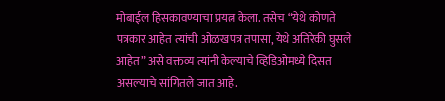मोबाईल हिसकावण्याचा प्रयत्न केला. तसेच “येथे कोणते पत्रकार आहेत त्यांची ओळखपत्र तपासा, येथे अतिरेकी घुसले आहेत” असे वक्तव्य त्यांनी केल्याचे व्हिडिओमध्ये दिसत असल्याचे सांगितले जात आहे.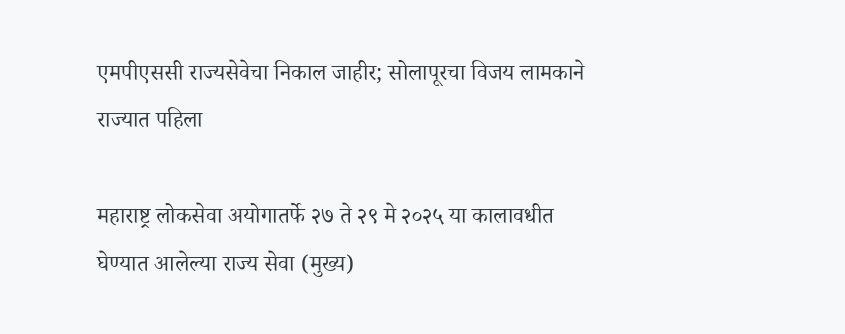एमपीएससी राज्यसेवेचा निकाल जाहीर; सोलापूरचा विजय लामकाने राज्यात पहिला

महाराष्ट्र लोकसेवा अयोगातर्फे २७ ते २९ मे २०२५ या कालावधीत घेण्यात आलेल्या राज्य सेवा (मुख्य)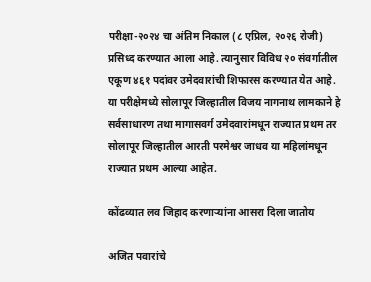परीक्षा-२०२४ चा अंतिम निकाल (८ एप्रिल, २०२६ रोजी) प्रसिध्द करण्यात आला आहे. त्यानुसार विविध २० संवर्गातील एकूण ४६१ पदांवर उमेदवारांची शिफारस करण्यात येत आहे. या परीक्षेमध्ये सोलापूर जिल्हातील विजय नागनाथ लामकाने हे सर्वसाधारण तथा मागासवर्ग उमेदवारांमधून राज्यात प्रथम तर सोलापूर जिल्हातील आरती परमेश्वर जाधव या महिलांमधून राज्यात प्रथम आल्या आहेत.

कोंढव्यात लव जिहाद करणाऱ्यांना आसरा दिला जातोय

अजित पवारांचे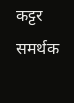कट्टर समर्थक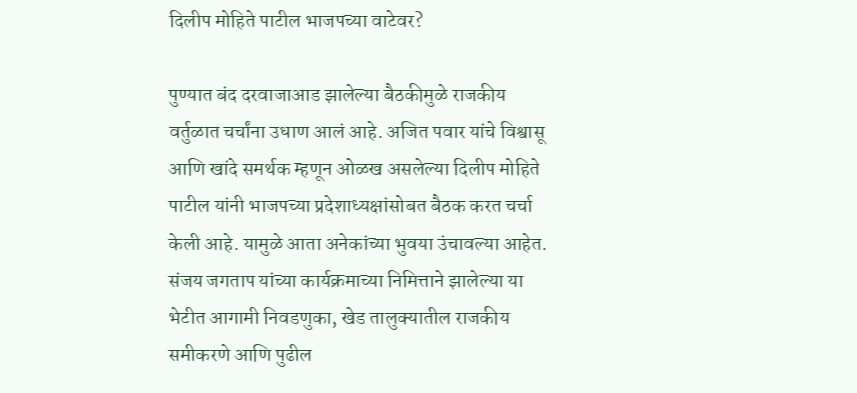दिलीप मोहिते पाटील भाजपच्या वाटेवर?

पुण्यात बंद दरवाजाआड झालेल्या बैठकीमुळे राजकीय वर्तुळात चर्चांना उधाण आलं आहे. अजित पवार यांचे विश्वासू आणि खांदे समर्थक म्हणून ओळख असलेल्या दिलीप मोहिते पाटील यांनी भाजपच्या प्रदेशाध्यक्षांसोबत बैठक करत चर्चा केली आहे. यामुळे आता अनेकांच्या भुवया उंचावल्या आहेत. संजय जगताप यांच्या कार्यक्रमाच्या निमित्ताने झालेल्या या भेटीत आगामी निवडणुका, खेड तालुक्यातील राजकीय समीकरणे आणि पुढील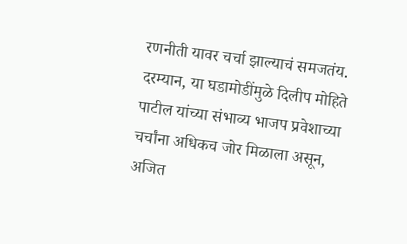रणनीती यावर चर्चा झाल्याचं समजतंय. दरम्यान, या घडामोडींमुळे दिलीप मोहिते पाटील यांच्या संभाव्य भाजप प्रवेशाच्या चर्चांना अधिकच जोर मिळाला असून, अजित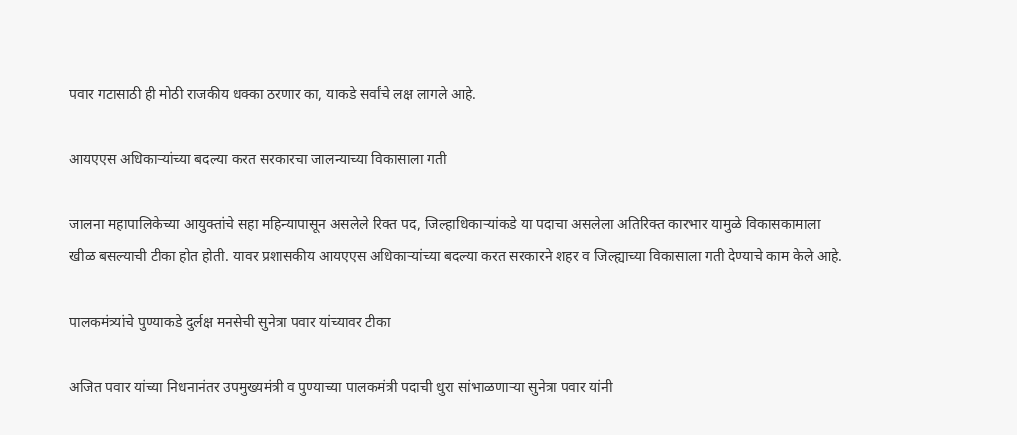पवार गटासाठी ही मोठी राजकीय धक्का ठरणार का, याकडे सर्वांचे लक्ष लागले आहे.

आयएएस अधिकाऱ्यांच्या बदल्या करत सरकारचा जालन्याच्या विकासाला गती

जालना महापालिकेच्या आयुक्तांचे सहा महिन्यापासून असलेले रिक्त पद, जिल्हाधिकाऱ्यांकडे या पदाचा असलेला अतिरिक्त कारभार यामुळे विकासकामाला खीळ बसल्याची टीका होत होती. यावर प्रशासकीय आयएएस अधिकाऱ्यांच्या बदल्या करत सरकारने शहर व जिल्ह्याच्या विकासाला गती देण्याचे काम केले आहे.

पालकमंत्र्यांचे पुण्याकडे दुर्लक्ष मनसेची सुनेत्रा पवार यांच्यावर टीका

अजित पवार यांच्या निधनानंतर उपमुख्यमंत्री व पुण्याच्या पालकमंत्री पदाची धुरा सांभाळणाऱ्या सुनेत्रा पवार यांनी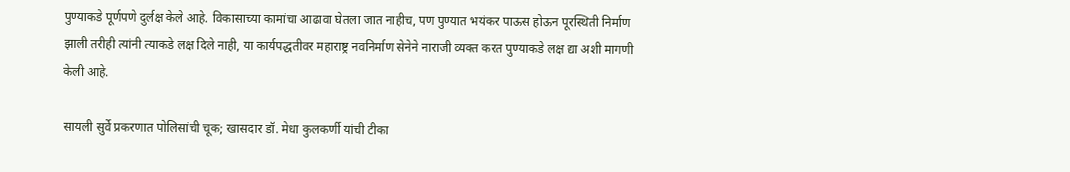पुण्याकडे पूर्णपणे दुर्लक्ष केले आहे. विकासाच्या कामांचा आढावा घेतला जात नाहीच, पण पुण्यात भयंकर पाऊस होऊन पूरस्थिती निर्माण झाली तरीही त्यांनी त्याकडे लक्ष दिले नाही, या कार्यपद्धतीवर महाराष्ट्र नवनिर्माण सेनेने नाराजी व्यक्त करत पुण्याकडे लक्ष द्या अशी मागणी केली आहे.

सायली सुर्वे प्रकरणात पोलिसांची चूक; खासदार डॉ. मेधा कुलकर्णी यांची टीका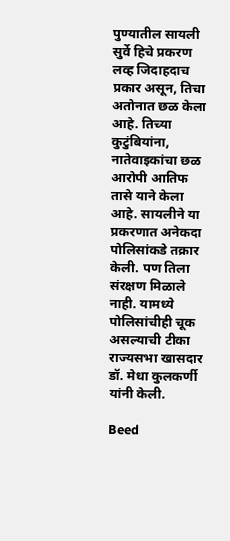पुण्यातील सायली सुर्वे हिचे प्रकरण लव्ह जिदाहदाच प्रकार असून, तिचा अतोनात छळ केला आहे. तिच्या कुटुंबियांना, नातेवाइकांचा छळ आरोपी आतिफ तासे याने केला आहे. सायलीने या प्रकरणात अनेकदा पोलिसांकडे तक्रार केली. पण तिला संरक्षण मिळाले नाही. यामध्ये पोलिसांचीही चूक असल्याची टीका राज्यसभा खासदार डॉ. मेधा कुलकर्णी यांनी केली.

Beed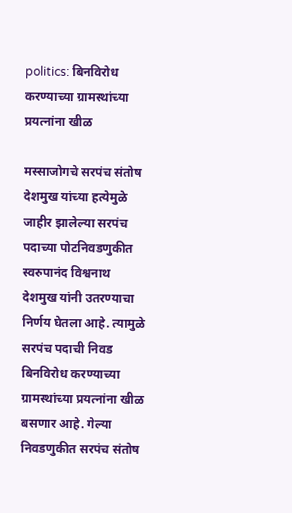politics: बिनविरोध करण्याच्या ग्रामस्थांच्या प्रयत्नांना खीळ

मस्साजोगचे सरपंच संतोष देशमुख यांच्या हत्येमुळे जाहीर झालेल्या सरपंच पदाच्या पोटनिवडणुकीत स्वरुपानंद विश्वनाथ देशमुख यांनी उतरण्याचा निर्णय घेतला आहे. त्यामुळे सरपंच पदाची निवड बिनविरोध करण्याच्या ग्रामस्थांच्या प्रयत्नांना खीळ बसणार आहे. गेल्या निवडणुकीत सरपंच संतोष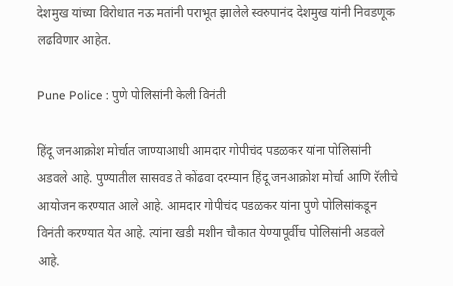देशमुख यांच्या विरोधात नऊ मतांनी पराभूत झालेले स्वरुपानंद देशमुख यांनी निवडणूक लढविणार आहेत.

Pune Police : पुणे पोलिसांनी केली विनंती

हिंदू जनआक्रोश मोर्चात जाण्याआधी आमदार गोपीचंद पडळकर यांना पोलिसांनी अडवले आहे. पुण्यातील सासवड ते कोंढवा दरम्यान हिंदू जनआक्रोश मोर्चा आणि रॅलीचे आयोजन करण्यात आले आहे. आमदार गोपीचंद पडळकर यांना पुणे पोलिसांकडून विनंती करण्यात येत आहे. त्यांना खडी मशीन चौकात येण्यापूर्वीच पोलिसांनी अडवले आहे.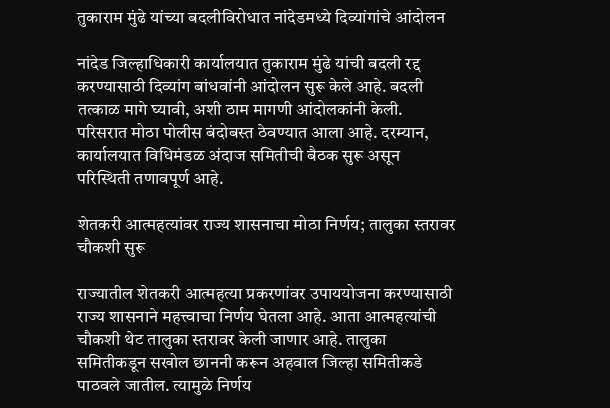तुकाराम मुंढे यांच्या बदलीविरोधात नांदेडमध्ये दिव्यांगांचे आंदोलन

नांदेड जिल्हाधिकारी कार्यालयात तुकाराम मुंढे यांची बदली रद्द करण्यासाठी दिव्यांग बांधवांनी आंदोलन सुरू केले आहे. बदली तत्काळ मागे घ्यावी, अशी ठाम मागणी आंदोलकांनी केली. परिसरात मोठा पोलीस बंदोबस्त ठेवण्यात आला आहे. दरम्यान, कार्यालयात विधिमंडळ अंदाज समितीची बैठक सुरू असून परिस्थिती तणावपूर्ण आहे.

शेतकरी आत्महत्यांवर राज्य शासनाचा मोठा निर्णय; तालुका स्तरावर चौकशी सुरू

राज्यातील शेतकरी आत्महत्या प्रकरणांवर उपाययोजना करण्यासाठी राज्य शासनाने महत्त्वाचा निर्णय घेतला आहे. आता आत्महत्यांची चौकशी थेट तालुका स्तरावर केली जाणार आहे. तालुका समितीकडून सखोल छाननी करून अहवाल जिल्हा समितीकडे पाठवले जातील. त्यामुळे निर्णय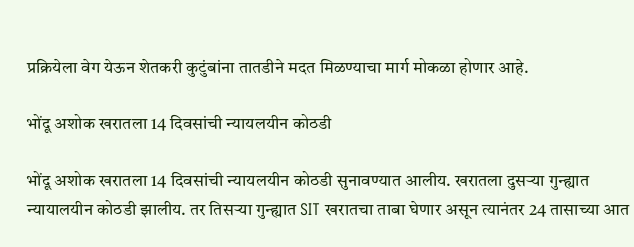प्रक्रियेला वेग येऊन शेतकरी कुटुंबांना तातडीने मदत मिळण्याचा मार्ग मोकळा होणार आहे.

भोंदू अशोक खरातला 14 दिवसांची न्यायलयीन कोठडी

भोंदू अशोक खरातला 14 दिवसांची न्यायलयीन कोठडी सुनावण्यात आलीय. खरातला दुसऱ्या गुन्ह्यात न्यायालयीन कोठडी झालीय. तर तिसऱ्या गुन्ह्यात SIT खरातचा ताबा घेणार असून त्यानंतर 24 तासाच्या आत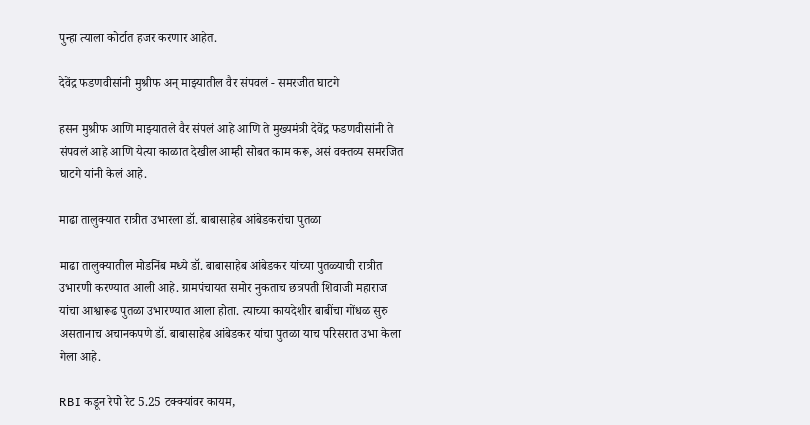पुन्हा त्याला कोर्टात हजर करणार आहेत.

देवेंद्र फडणवीसांनी मुश्रीफ अन् माझ्यातील वैर संपवलं - समरजीत घाटगे

हसन मुश्रीफ आणि माझ्यातले वैर संपलं आहे आणि ते मुख्यमंत्री देवेंद्र फडणवीसांनी ते संपवलं आहे आणि येत्या काळात देखील आम्ही सोबत काम करू, असं वक्तव्य समरजित घाटगे यांनी केलं आहे.

माढा तालुक्यात रात्रीत उभारला डॉ. बाबासाहेब आंबेडकरांचा पुतळा

माढा तालुक्यातील मोडनिंब मध्ये डॉ. बाबासाहेब आंबेडकर यांच्या पुतळ्याची रात्रीत उभारणी करण्यात आली आहे. ग्रामपंचायत समोर नुकताच छत्रपती शिवाजी महाराज यांचा आश्वारूढ पुतळा उभारण्यात आला होता. त्याच्या कायदेशीर बाबींचा गोंधळ सुरु असतानाच अचानकपणे डॉ. बाबासाहेब आंबेडकर यांचा पुतळा याच परिसरात उभा केला गेला आहे.

RBI कडून रेपो रेट 5.25 टक्क्यांवर कायम,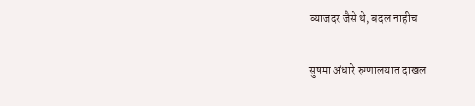व्याजदर जैसे थे, बदल नाहीच

सुषमा अंधारे रुग्णालयात दाखल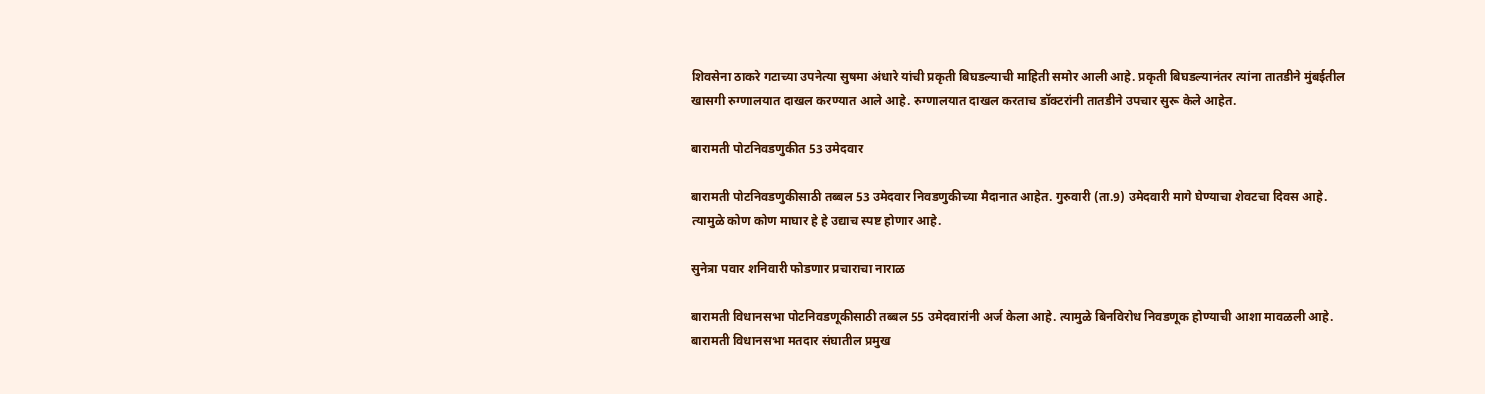शिवसेना ठाकरे गटाच्या उपनेत्या सुषमा अंधारे यांची प्रकृती बिघडल्याची माहिती समोर आली आहे. प्रकृती बिघडल्यानंतर त्यांना तातडीने मुंबईतील खासगी रुग्णालयात दाखल करण्यात आले आहे. रुग्णालयात दाखल करताच डॉक्टरांनी तातडीने उपचार सुरू केले आहेत.

बारामती पोटनिवडणुकीत 53 उमेदवार

बारामती पोटनिवडणुकीसाठी तब्बल 53 उमेदवार निवडणुकीच्या मैदानात आहेत. गुरुवारी (ता.9) उमेदवारी मागे घेण्याचा शेवटचा दिवस आहे. त्यामुळे कोण कोण माघार हे हे उद्याच स्पष्ट होणार आहे.

सुनेत्रा पवार शनिवारी फोडणार प्रचाराचा नाराळ

बारामती विधानसभा पोटनिवडणूकीसाठी तब्बल 55 उमेदवारांनी अर्ज केला आहे. त्यामुळे बिनविरोध निवडणूक होण्याची आशा मावळली आहे. बारामती विधानसभा मतदार संघातील प्रमुख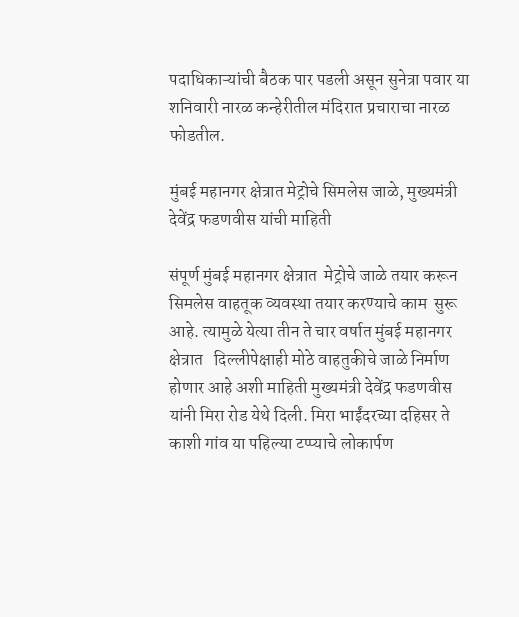पदाधिकाऱ्यांची बैठक पार पडली असून सुनेत्रा पवार या शनिवारी नारळ कन्हेरीतील मंदिरात प्रचाराचा नारळ फोडतील.

मुंबई महानगर क्षेत्रात मेट्रोचे सिमलेस जाळे, मुख्यमंत्री देवेंद्र फडणवीस यांची माहिती

संपूर्ण मुंबई महानगर क्षेत्रात  मेट्रोचे जाळे तयार करून  सिमलेस वाहतूक व्यवस्था तयार करण्याचे काम  सुरू आहे. त्यामुळे येत्या तीन ते चार वर्षात मुंबई महानगर क्षेत्रात   दिल्लीपेक्षाही मोठे वाहतुकीचे जाळे निर्माण होणार आहे अशी माहिती मुख्यमंत्री देवेंद्र फडणवीस यांनी मिरा रोड येथे दिली. मिरा भाईंदरच्या दहिसर ते काशी गांव या पहिल्या टप्प्याचे लोकार्पण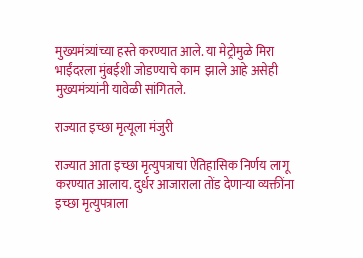मुख्यमंत्र्यांच्या हस्ते करण्यात आले. या मेट्रोमुळे मिरा भाईंदरला मुंबईशी जोडण्याचे काम  झाले आहे असेही मुख्यमंत्र्यांनी यावेळी सांगितले.

राज्यात इच्छा मृत्यूला मंजुरी

राज्यात आता इच्छा मृत्युपत्राचा ऐतिहासिक निर्णय लागू करण्यात आलाय. दुर्धर आजाराला तोंड देणाऱ्या व्यक्तींना इच्छा मृत्युपत्राला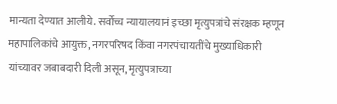मान्यता देण्यात आलीये. सर्वोच्च न्यायालयानं इच्छा मृत्युपत्रांचे संरक्षक म्हणून महापालिकांचे आयुक्त, नगरपरिषद किंवा नगरपंचायतींचे मुख्याधिकारी यांच्यावर जबाबदारी दिली असून, मृत्युपत्राच्या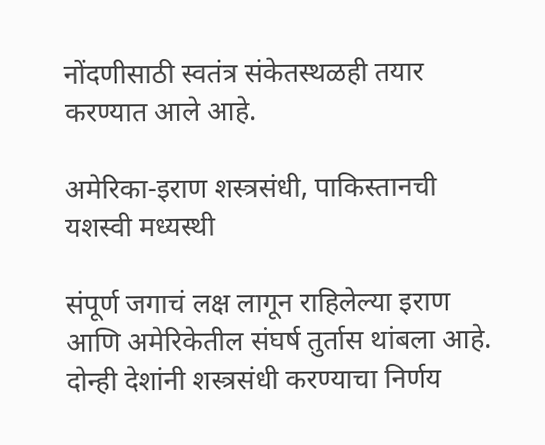नोंदणीसाठी स्वतंत्र संकेतस्थळही तयार करण्यात आले आहे.

अमेरिका-इराण शस्त्रसंधी, पाकिस्तानची यशस्वी मध्यस्थी

संपूर्ण जगाचं लक्ष लागून राहिलेल्या इराण आणि अमेरिकेतील संघर्ष तुर्तास थांबला आहे. दोन्ही देशांनी शस्त्रसंधी करण्याचा निर्णय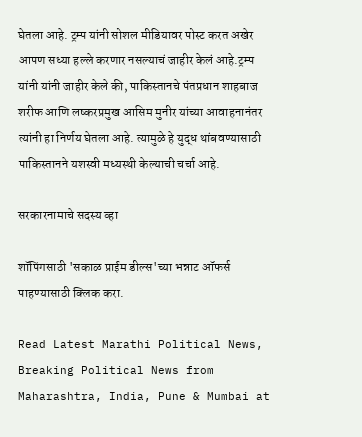घेतला आहे. ट्रम्प यांनी सोशल मीडियावर पोस्ट करत अखेर आपण सध्या हल्ले करणार नसल्याचं जाहीर केलं आहे.ट्रम्प यांनी यांनी जाहीर केले की, पाकिस्तानचे पंतप्रधान शाहबाज शरीफ आणि लष्करप्रमुख आसिम मुनीर यांच्या आवाहनानंतर त्यांनी हा निर्णय घेतला आहे. त्यामुळे हे युद्ध थांबवण्यासाठी पाकिस्तानने यशस्वी मध्यस्थी केल्याची चर्चा आहे.

सरकारनामाचे सदस्य व्हा

शॉपिंगसाठी 'सकाळ प्राईम डील्स'च्या भन्नाट ऑफर्स पाहण्यासाठी क्लिक करा.

Read Latest Marathi Political News, Breaking Political News from Maharashtra, India, Pune & Mumbai at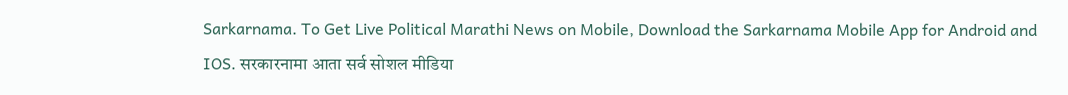Sarkarnama. To Get Live Political Marathi News on Mobile, Download the Sarkarnama Mobile App for Android and IOS. सरकारनामा आता सर्व सोशल मीडिया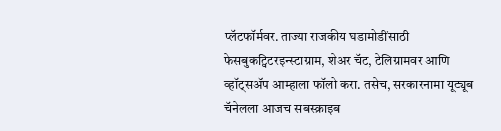प्लॅटफॉर्मवर. ताज्या राजकीय घडामोडींसाठी फेसबुकट्विटरइन्स्टाग्राम, शेअर चॅट, टेलिग्रामवर आणि व्हॉट्सॲप आम्हाला फॉलो करा. तसेच, सरकारनामा यूट्यूब चॅनेलला आजच सबस्क्राइब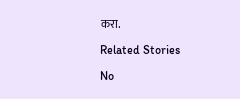करा.

Related Stories

No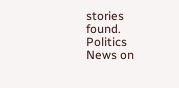stories found.
Politics News on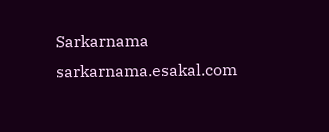Sarkarnama
sarkarnama.esakal.com